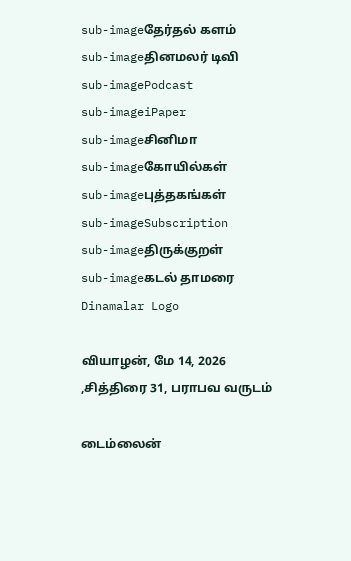sub-imageதேர்தல் களம்
sub-imageதினமலர் டிவி
sub-imagePodcast
sub-imageiPaper
sub-imageசினிமா
sub-imageகோயில்கள்
sub-imageபுத்தகங்கள்
sub-imageSubscription
sub-imageதிருக்குறள்
sub-imageகடல் தாமரை
Dinamalar Logo

வியாழன், மே 14, 2026 ,சித்திரை 31, பராபவ வருடம்

டைம்லைன்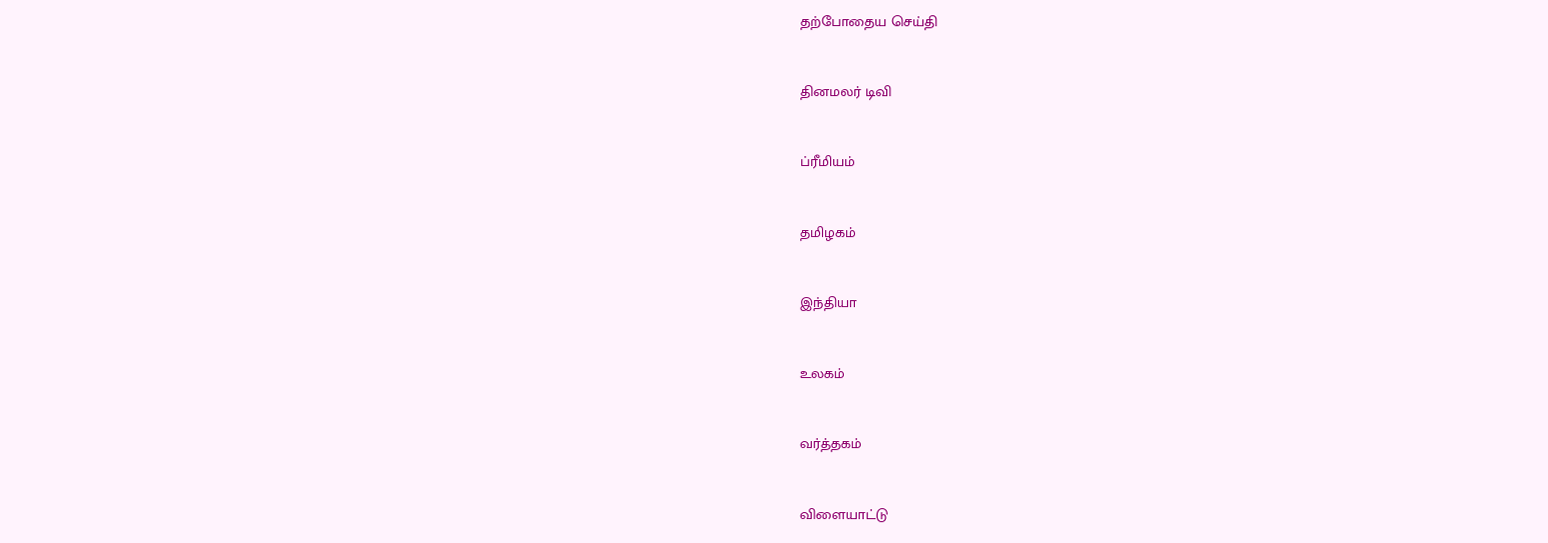தற்போதைய செய்தி


தினமலர் டிவி


ப்ரீமியம்


தமிழகம்


இந்தியா


உலகம்


வர்த்தகம்


விளையாட்டு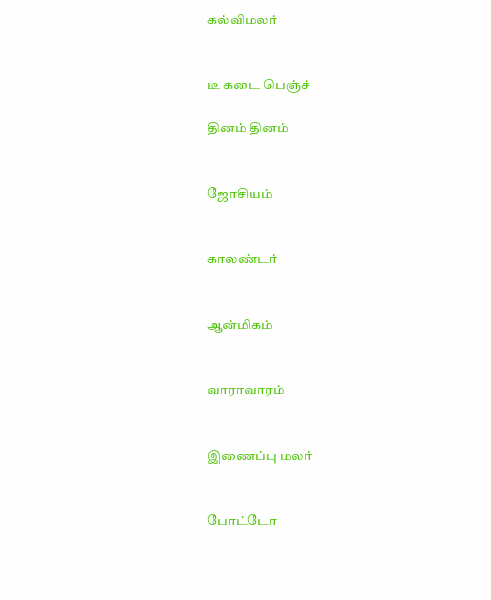கல்விமலர்


டீ கடை பெஞ்ச்

தினம் தினம்


ஜோசியம்


காலண்டர்


ஆன்மிகம்


வாராவாரம்


இணைப்பு மலர்


போட்டோ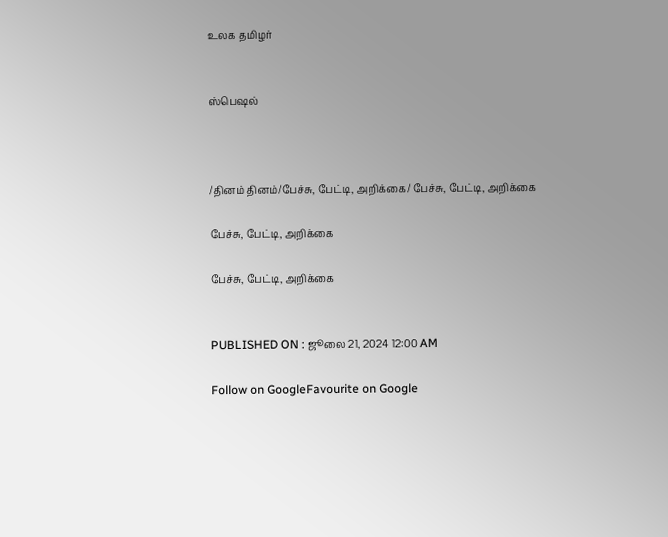உலக தமிழர்


ஸ்பெஷல்



/தினம் தினம்/பேச்சு, பேட்டி, அறிக்கை/ பேச்சு, பேட்டி, அறிக்கை

பேச்சு, பேட்டி, அறிக்கை

பேச்சு, பேட்டி, அறிக்கை


PUBLISHED ON : ஜூலை 21, 2024 12:00 AM

Follow on GoogleFavourite on Google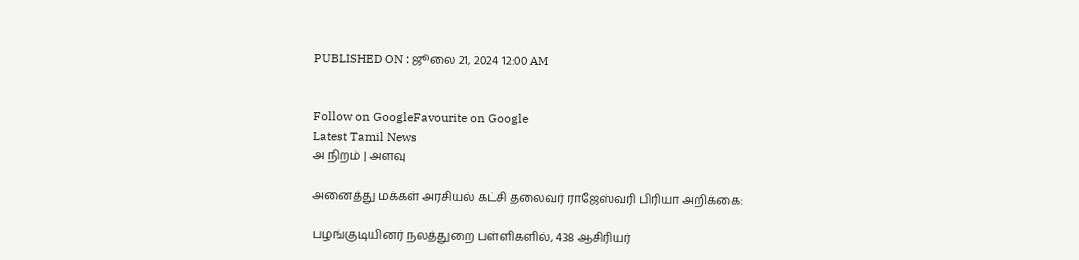PUBLISHED ON : ஜூலை 21, 2024 12:00 AM


Follow on GoogleFavourite on Google
Latest Tamil News
அ நிறம் | அளவு

அனைத்து மக்கள் அரசியல் கட்சி தலைவர் ராஜேஸ்வரி பிரியா அறிக்கை:

பழங்குடியினர் நலத்துறை பள்ளிகளில், 438 ஆசிரியர்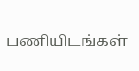பணியிடங்கள்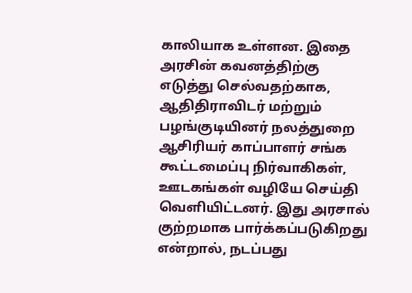காலியாக உள்ளன. இதை அரசின் கவனத்திற்கு எடுத்து செல்வதற்காக, ஆதிதிராவிடர் மற்றும் பழங்குடியினர் நலத்துறை ஆசிரியர் காப்பாளர் சங்க கூட்டமைப்பு நிர்வாகிகள், ஊடகங்கள் வழியே செய்தி வெளியிட்டனர். இது அரசால் குற்றமாக பார்க்கப்படுகிறது என்றால், நடப்பது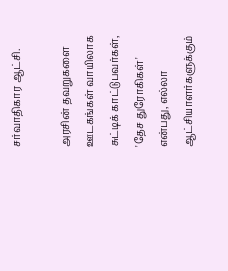சர்வாதிகார ஆட்சி.

அரசின் தவறுகளை ஊடகங்கள் வாயிலாக சுட்டிக் காட்டுபவர்கள், 'தேச துரோகிகள்' என்பது, எல்லா ஆட்சியாளர்களுக்கும்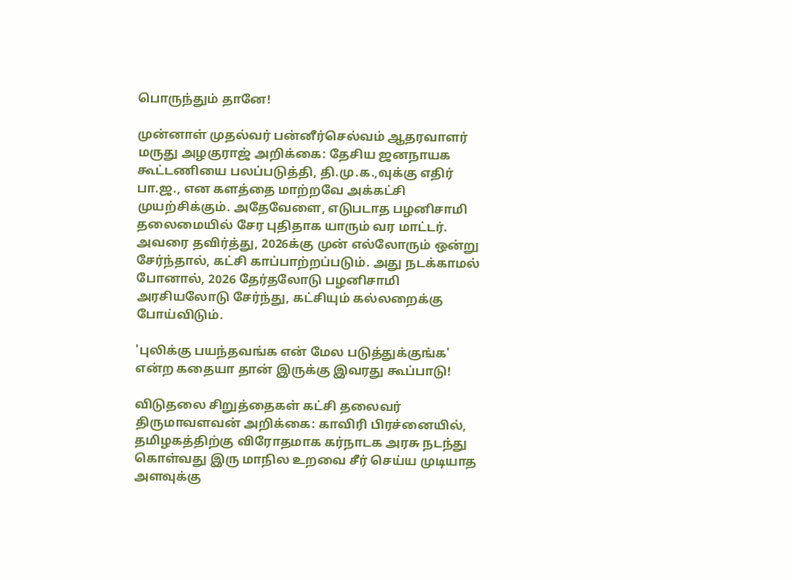பொருந்தும் தானே!

முன்னாள் முதல்வர் பன்னீர்செல்வம் ஆதரவாளர் மருது அழகுராஜ் அறிக்கை: தேசிய ஜனநாயக கூட்டணியை பலப்படுத்தி, தி.மு.க.,வுக்கு எதிர் பா.ஜ., என களத்தை மாற்றவே அக்கட்சி முயற்சிக்கும். அதேவேளை, எடுபடாத பழனிசாமி தலைமையில் சேர புதிதாக யாரும் வர மாட்டர். அவரை தவிர்த்து, 2026க்கு முன் எல்லோரும் ஒன்று சேர்ந்தால், கட்சி காப்பாற்றப்படும். அது நடக்காமல் போனால், 2026 தேர்தலோடு பழனிசாமி அரசியலோடு சேர்ந்து, கட்சியும் கல்லறைக்கு போய்விடும்.

'புலிக்கு பயந்தவங்க என் மேல படுத்துக்குங்க' என்ற கதையா தான் இருக்கு இவரது கூப்பாடு!

விடுதலை சிறுத்தைகள் கட்சி தலைவர் திருமாவளவன் அறிக்கை: காவிரி பிரச்னையில், தமிழகத்திற்கு விரோதமாக கர்நாடக அரசு நடந்து கொள்வது இரு மாநில உறவை சீர் செய்ய முடியாத அளவுக்கு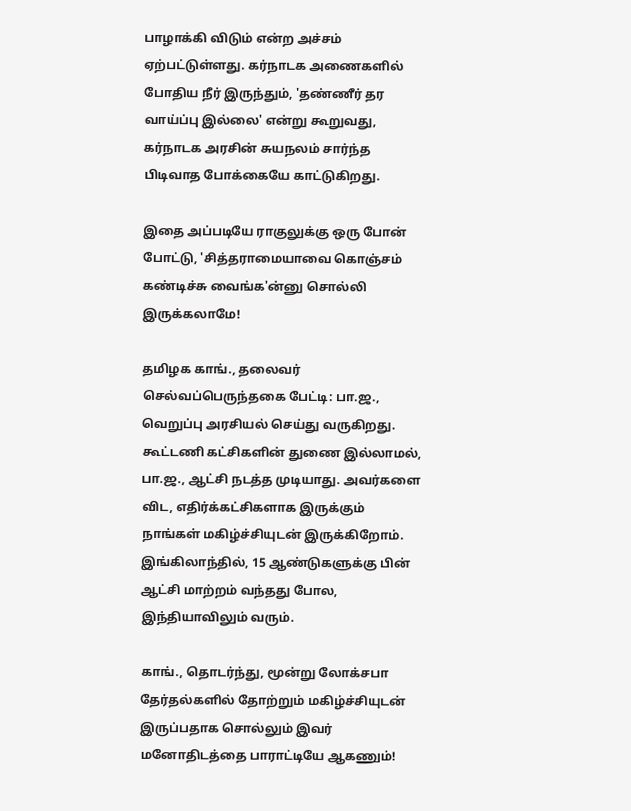பாழாக்கி விடும் என்ற அச்சம் ஏற்பட்டுள்ளது. கர்நாடக அணைகளில் போதிய நீர் இருந்தும், 'தண்ணீர் தர வாய்ப்பு இல்லை' என்று கூறுவது, கர்நாடக அரசின் சுயநலம் சார்ந்த பிடிவாத போக்கையே காட்டுகிறது.

இதை அப்படியே ராகுலுக்கு ஒரு போன் போட்டு, 'சித்தராமையாவை கொஞ்சம் கண்டிச்சு வைங்க'ன்னு சொல்லி இருக்கலாமே!

தமிழக காங்., தலைவர் செல்வப்பெருந்தகை பேட்டி: பா.ஜ., வெறுப்பு அரசியல் செய்து வருகிறது. கூட்டணி கட்சிகளின் துணை இல்லாமல், பா.ஜ., ஆட்சி நடத்த முடியாது. அவர்களை விட, எதிர்க்கட்சிகளாக இருக்கும் நாங்கள் மகிழ்ச்சியுடன் இருக்கிறோம். இங்கிலாந்தில், 15 ஆண்டுகளுக்கு பின் ஆட்சி மாற்றம் வந்தது போல, இந்தியாவிலும் வரும்.

காங்., தொடர்ந்து, மூன்று லோக்சபா தேர்தல்களில் தோற்றும் மகிழ்ச்சியுடன் இருப்பதாக சொல்லும் இவர் மனோதிடத்தை பாராட்டியே ஆகணும்!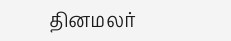தினமலர்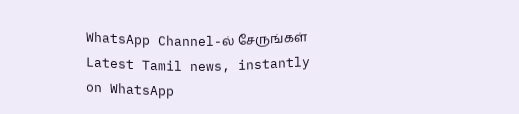WhatsApp Channel-ல் சேருங்கள்
Latest Tamil news, instantly on WhatsApp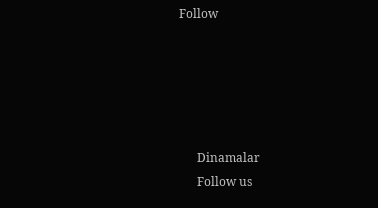Follow





      Dinamalar
      Follow us